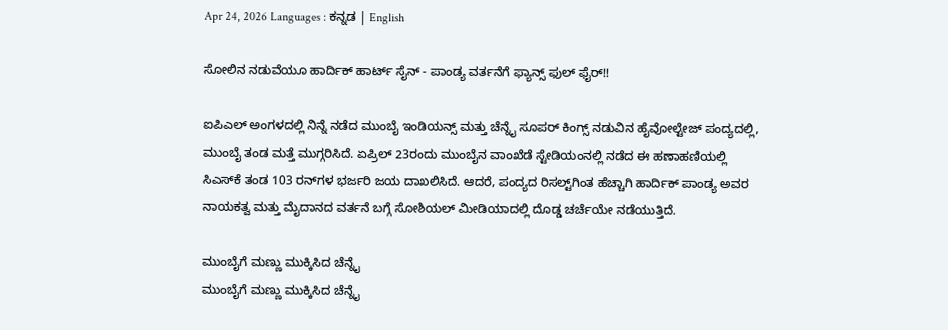Apr 24, 2026 Languages : ಕನ್ನಡ | English

ಸೋಲಿನ ನಡುವೆಯೂ ಹಾರ್ದಿಕ್ ಹಾರ್ಟ್ ಸೈನ್ - ಪಾಂಡ್ಯ ವರ್ತನೆಗೆ ಫ್ಯಾನ್ಸ್ ಫುಲ್ ಫೈರ್!!

ಐಪಿಎಲ್ ಅಂಗಳದಲ್ಲಿ ನಿನ್ನೆ ನಡೆದ ಮುಂಬೈ ಇಂಡಿಯನ್ಸ್ ಮತ್ತು ಚೆನ್ನೈ ಸೂಪರ್ ಕಿಂಗ್ಸ್ ನಡುವಿನ ಹೈವೋಲ್ಟೇಜ್ ಪಂದ್ಯದಲ್ಲಿ, ಮುಂಬೈ ತಂಡ ಮತ್ತೆ ಮುಗ್ಗರಿಸಿದೆ. ಏಪ್ರಿಲ್ 23ರಂದು ಮುಂಬೈನ ವಾಂಖೆಡೆ ಸ್ಟೇಡಿಯಂನಲ್ಲಿ ನಡೆದ ಈ ಹಣಾಹಣಿಯಲ್ಲಿ ಸಿಎಸ್‌ಕೆ ತಂಡ 103 ರನ್‌ಗಳ ಭರ್ಜರಿ ಜಯ ದಾಖಲಿಸಿದೆ. ಆದರೆ, ಪಂದ್ಯದ ರಿಸಲ್ಟ್‌ಗಿಂತ ಹೆಚ್ಚಾಗಿ ಹಾರ್ದಿಕ್ ಪಾಂಡ್ಯ ಅವರ ನಾಯಕತ್ವ ಮತ್ತು ಮೈದಾನದ ವರ್ತನೆ ಬಗ್ಗೆ ಸೋಶಿಯಲ್ ಮೀಡಿಯಾದಲ್ಲಿ ದೊಡ್ಡ ಚರ್ಚೆಯೇ ನಡೆಯುತ್ತಿದೆ.

ಮುಂಬೈಗೆ ಮಣ್ಣು ಮುಕ್ಕಿಸಿದ ಚೆನ್ನೈ
ಮುಂಬೈಗೆ ಮಣ್ಣು ಮುಕ್ಕಿಸಿದ ಚೆನ್ನೈ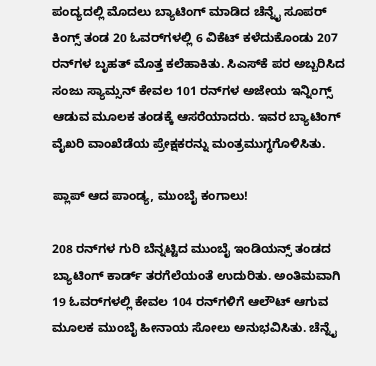ಪಂದ್ಯದಲ್ಲಿ ಮೊದಲು ಬ್ಯಾಟಿಂಗ್ ಮಾಡಿದ ಚೆನ್ನೈ ಸೂಪರ್ ಕಿಂಗ್ಸ್ ತಂಡ 20 ಓವರ್‌ಗಳಲ್ಲಿ 6 ವಿಕೆಟ್ ಕಳೆದುಕೊಂಡು 207 ರನ್‌ಗಳ ಬೃಹತ್ ಮೊತ್ತ ಕಲೆಹಾಕಿತು. ಸಿಎಸ್‌ಕೆ ಪರ ಅಬ್ಬರಿಸಿದ ಸಂಜು ಸ್ಯಾಮ್ಸನ್ ಕೇವಲ 101 ರನ್‌ಗಳ ಅಜೇಯ ಇನ್ನಿಂಗ್ಸ್ ಆಡುವ ಮೂಲಕ ತಂಡಕ್ಕೆ ಆಸರೆಯಾದರು. ಇವರ ಬ್ಯಾಟಿಂಗ್ ವೈಖರಿ ವಾಂಖೆಡೆಯ ಪ್ರೇಕ್ಷಕರನ್ನು ಮಂತ್ರಮುಗ್ಧಗೊಳಿಸಿತು.

ಪ್ಲಾಪ್ ಆದ ಪಾಂಡ್ಯ, ಮುಂಬೈ ಕಂಗಾಲು!

208 ರನ್‌ಗಳ ಗುರಿ ಬೆನ್ನಟ್ಟಿದ ಮುಂಬೈ ಇಂಡಿಯನ್ಸ್ ತಂಡದ ಬ್ಯಾಟಿಂಗ್ ಕಾರ್ಡ್ ತರಗೆಲೆಯಂತೆ ಉದುರಿತು. ಅಂತಿಮವಾಗಿ 19 ಓವರ್‌ಗಳಲ್ಲಿ ಕೇವಲ 104 ರನ್‌ಗಳಿಗೆ ಆಲೌಟ್ ಆಗುವ ಮೂಲಕ ಮುಂಬೈ ಹೀನಾಯ ಸೋಲು ಅನುಭವಿಸಿತು. ಚೆನ್ನೈ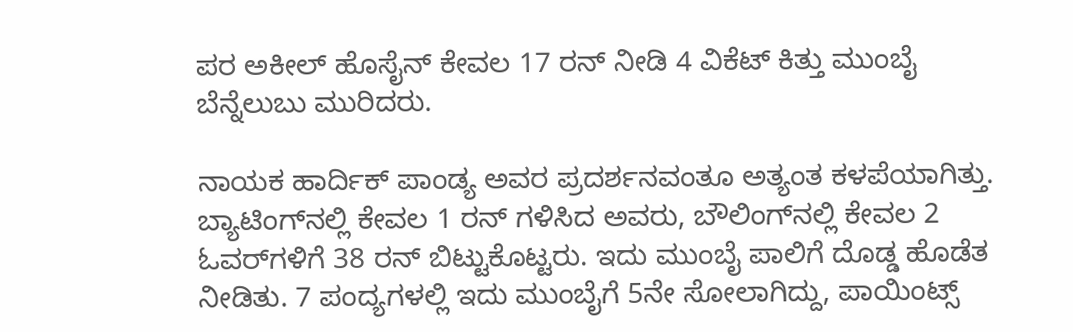ಪರ ಅಕೀಲ್ ಹೊಸೈನ್ ಕೇವಲ 17 ರನ್ ನೀಡಿ 4 ವಿಕೆಟ್ ಕಿತ್ತು ಮುಂಬೈ ಬೆನ್ನೆಲುಬು ಮುರಿದರು.

ನಾಯಕ ಹಾರ್ದಿಕ್ ಪಾಂಡ್ಯ ಅವರ ಪ್ರದರ್ಶನವಂತೂ ಅತ್ಯಂತ ಕಳಪೆಯಾಗಿತ್ತು. ಬ್ಯಾಟಿಂಗ್‌ನಲ್ಲಿ ಕೇವಲ 1 ರನ್ ಗಳಿಸಿದ ಅವರು, ಬೌಲಿಂಗ್‌ನಲ್ಲಿ ಕೇವಲ 2 ಓವರ್‌ಗಳಿಗೆ 38 ರನ್ ಬಿಟ್ಟುಕೊಟ್ಟರು. ಇದು ಮುಂಬೈ ಪಾಲಿಗೆ ದೊಡ್ಡ ಹೊಡೆತ ನೀಡಿತು. 7 ಪಂದ್ಯಗಳಲ್ಲಿ ಇದು ಮುಂಬೈಗೆ 5ನೇ ಸೋಲಾಗಿದ್ದು, ಪಾಯಿಂಟ್ಸ್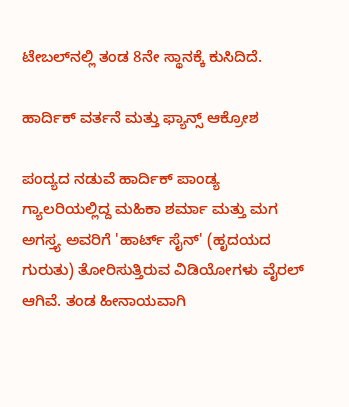ಟೇಬಲ್‌ನಲ್ಲಿ ತಂಡ 8ನೇ ಸ್ಥಾನಕ್ಕೆ ಕುಸಿದಿದೆ.

ಹಾರ್ದಿಕ್ ವರ್ತನೆ ಮತ್ತು ಫ್ಯಾನ್ಸ್ ಆಕ್ರೋಶ

ಪಂದ್ಯದ ನಡುವೆ ಹಾರ್ದಿಕ್ ಪಾಂಡ್ಯ ಗ್ಯಾಲರಿಯಲ್ಲಿದ್ದ ಮಹಿಕಾ ಶರ್ಮಾ ಮತ್ತು ಮಗ ಅಗಸ್ತ್ಯ ಅವರಿಗೆ 'ಹಾರ್ಟ್ ಸೈನ್' (ಹೃದಯದ ಗುರುತು) ತೋರಿಸುತ್ತಿರುವ ವಿಡಿಯೋಗಳು ವೈರಲ್ ಆಗಿವೆ. ತಂಡ ಹೀನಾಯವಾಗಿ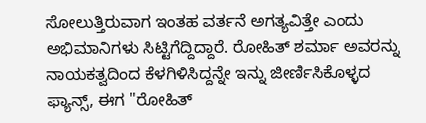ಸೋಲುತ್ತಿರುವಾಗ ಇಂತಹ ವರ್ತನೆ ಅಗತ್ಯವಿತ್ತೇ ಎಂದು ಅಭಿಮಾನಿಗಳು ಸಿಟ್ಟಿಗೆದ್ದಿದ್ದಾರೆ. ರೋಹಿತ್ ಶರ್ಮಾ ಅವರನ್ನು ನಾಯಕತ್ವದಿಂದ ಕೆಳಗಿಳಿಸಿದ್ದನ್ನೇ ಇನ್ನು ಜೀರ್ಣಿಸಿಕೊಳ್ಳದ ಫ್ಯಾನ್ಸ್, ಈಗ "ರೋಹಿತ್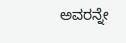ಅವರನ್ನೇ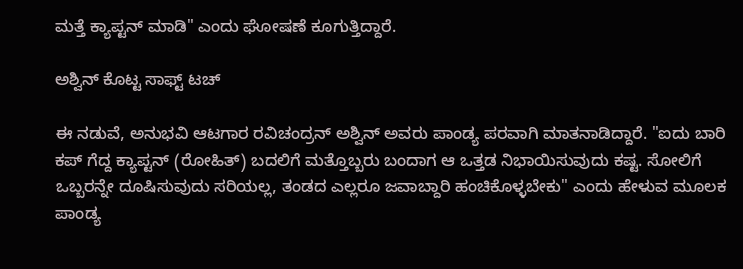ಮತ್ತೆ ಕ್ಯಾಪ್ಟನ್ ಮಾಡಿ" ಎಂದು ಘೋಷಣೆ ಕೂಗುತ್ತಿದ್ದಾರೆ.

ಅಶ್ವಿನ್ ಕೊಟ್ಟ ಸಾಫ್ಟ್ ಟಚ್

ಈ ನಡುವೆ, ಅನುಭವಿ ಆಟಗಾರ ರವಿಚಂದ್ರನ್ ಅಶ್ವಿನ್ ಅವರು ಪಾಂಡ್ಯ ಪರವಾಗಿ ಮಾತನಾಡಿದ್ದಾರೆ. "ಐದು ಬಾರಿ ಕಪ್ ಗೆದ್ದ ಕ್ಯಾಪ್ಟನ್ (ರೋಹಿತ್) ಬದಲಿಗೆ ಮತ್ತೊಬ್ಬರು ಬಂದಾಗ ಆ ಒತ್ತಡ ನಿಭಾಯಿಸುವುದು ಕಷ್ಟ. ಸೋಲಿಗೆ ಒಬ್ಬರನ್ನೇ ದೂಷಿಸುವುದು ಸರಿಯಲ್ಲ, ತಂಡದ ಎಲ್ಲರೂ ಜವಾಬ್ದಾರಿ ಹಂಚಿಕೊಳ್ಳಬೇಕು" ಎಂದು ಹೇಳುವ ಮೂಲಕ ಪಾಂಡ್ಯ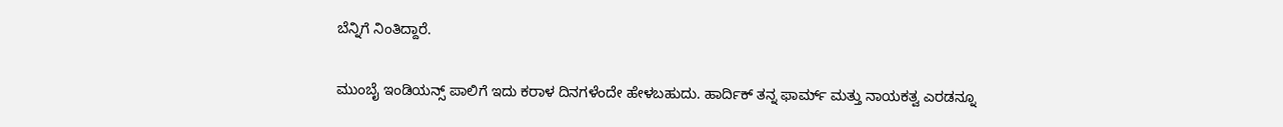ಬೆನ್ನಿಗೆ ನಿಂತಿದ್ದಾರೆ.

ಮುಂಬೈ ಇಂಡಿಯನ್ಸ್ ಪಾಲಿಗೆ ಇದು ಕರಾಳ ದಿನಗಳೆಂದೇ ಹೇಳಬಹುದು. ಹಾರ್ದಿಕ್ ತನ್ನ ಫಾರ್ಮ್ ಮತ್ತು ನಾಯಕತ್ವ ಎರಡನ್ನೂ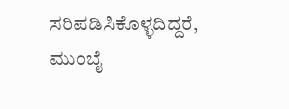ಸರಿಪಡಿಸಿಕೊಳ್ಳದಿದ್ದರೆ, ಮುಂಬೈ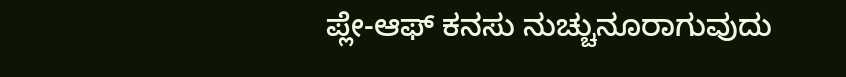ಪ್ಲೇ-ಆಫ್ ಕನಸು ನುಚ್ಚುನೂರಾಗುವುದು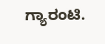ಗ್ಯಾರಂಟಿ.